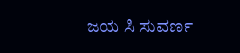ಜಯ ಸಿ ಸುವರ್ಣ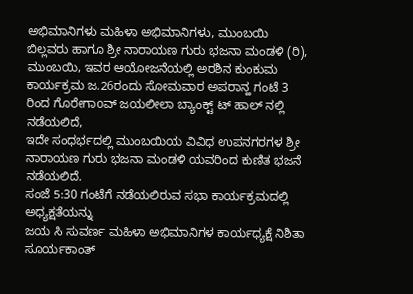ಅಭಿಮಾನಿಗಳು ಮಹಿಳಾ ಅಭಿಮಾನಿಗಳು, ಮುಂಬಯಿ ಬಿಲ್ಲವರು ಹಾಗೂ ಶ್ರೀ ನಾರಾಯಣ ಗುರು ಭಜನಾ ಮಂಡಳಿ (ರಿ), ಮುಂಬಯಿ, ಇವರ ಆಯೋಜನೆಯಲ್ಲಿ ಅರಶಿನ ಕುಂಕುಮ ಕಾರ್ಯಕ್ರಮ ಜ.26ರಂದು ಸೋಮವಾರ ಅಪರಾನ್ಹ ಗಂಟೆ 3 ರಿಂದ ಗೊರೇಗಾoವ್ ಜಯಲೀಲಾ ಬ್ಯಾಂಕ್ಟ್ ಟ್ ಹಾಲ್ ನಲ್ಲಿ ನಡೆಯಲಿದೆ,
ಇದೇ ಸಂಧರ್ಭದಲ್ಲಿ ಮುಂಬಯಿಯ ವಿವಿಧ ಉಪನಗರಗಳ ಶ್ರೀ ನಾರಾಯಣ ಗುರು ಭಜನಾ ಮಂಡಳಿ ಯವರಿಂದ ಕುಣಿತ ಭಜನೆ ನಡೆಯಲಿದೆ.
ಸಂಜೆ 5:30 ಗಂಟೆಗೆ ನಡೆಯಲಿರುವ ಸಭಾ ಕಾರ್ಯಕ್ರಮದಲ್ಲಿ ಅಧ್ಯಕ್ಷತೆಯನ್ನು
ಜಯ ಸಿ ಸುವರ್ಣ ಮಹಿಳಾ ಅಭಿಮಾನಿಗಳ ಕಾರ್ಯಧ್ಯಕ್ಷೆ ನಿಶಿತಾ ಸೂರ್ಯಕಾಂತ್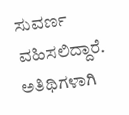ಸುವರ್ಣ ವಹಿಸಲಿದ್ದಾರೆ.
ಅತಿಥಿಗಳಾಗಿ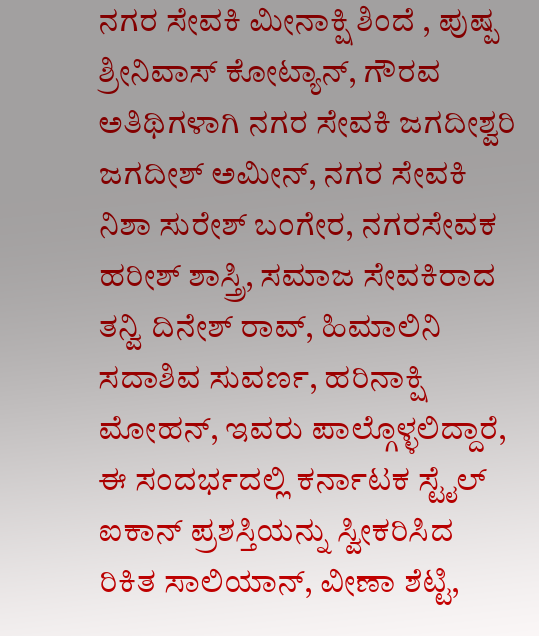ನಗರ ಸೇವಕಿ ಮೀನಾಕ್ಷಿ ಶಿಂದೆ , ಪುಷ್ಪ ಶ್ರೀನಿವಾಸ್ ಕೋಟ್ಯಾನ್, ಗೌರವ ಅತಿಥಿಗಳಾಗಿ ನಗರ ಸೇವಕಿ ಜಗದೀಶ್ವರಿ ಜಗದೀಶ್ ಅಮೀನ್, ನಗರ ಸೇವಕಿ ನಿಶಾ ಸುರೇಶ್ ಬಂಗೇರ, ನಗರಸೇವಕ ಹರೀಶ್ ಶಾಸ್ತ್ರಿ, ಸಮಾಜ ಸೇವಕಿರಾದ ತನ್ವಿ ದಿನೇಶ್ ರಾವ್, ಹಿಮಾಲಿನಿ ಸದಾಶಿವ ಸುವರ್ಣ, ಹರಿನಾಕ್ಷಿ ಮೋಹನ್, ಇವರು ಪಾಲ್ಗೊಳ್ಳಲಿದ್ದಾರೆ,
ಈ ಸಂದರ್ಭದಲ್ಲಿ ಕರ್ನಾಟಕ ಸ್ಟೈಲ್ ಐಕಾನ್ ಪ್ರಶಸ್ತಿಯನ್ನು ಸ್ವೀಕರಿಸಿದ ರಿಕಿತ ಸಾಲಿಯಾನ್, ವೀಣಾ ಶೆಟ್ಟಿ,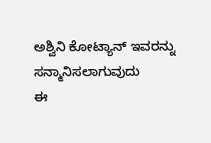ಅಶ್ವಿನಿ ಕೋಟ್ಯಾನ್ ಇವರನ್ನು ಸನ್ಮಾನಿಸಲಾಗುವುದು
ಈ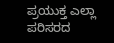ಪ್ರಯುಕ್ತ ಎಲ್ಲಾ ಪರಿಸರದ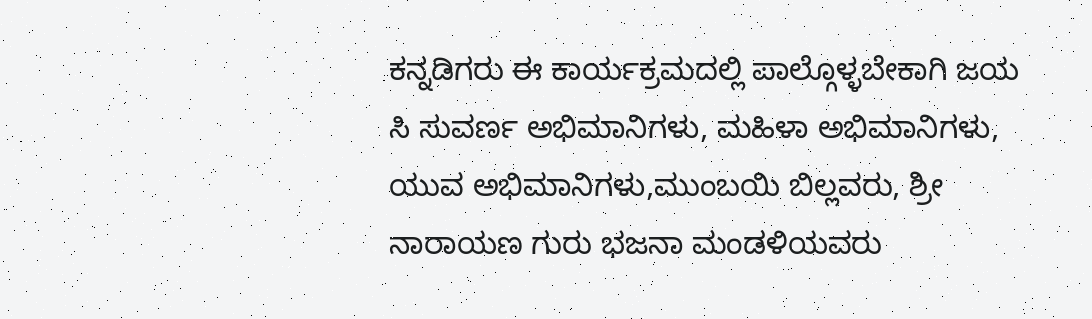ಕನ್ನಡಿಗರು ಈ ಕಾರ್ಯಕ್ರಮದಲ್ಲಿ ಪಾಲ್ಗೊಳ್ಳಬೇಕಾಗಿ ಜಯ ಸಿ ಸುವರ್ಣ ಅಭಿಮಾನಿಗಳು, ಮಹಿಳಾ ಅಭಿಮಾನಿಗಳು, ಯುವ ಅಭಿಮಾನಿಗಳು,ಮುಂಬಯಿ ಬಿಲ್ಲವರು, ಶ್ರೀ ನಾರಾಯಣ ಗುರು ಭಜನಾ ಮಂಡಳಿಯವರು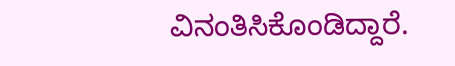ವಿನಂತಿಸಿಕೊಂಡಿದ್ದಾರೆ.